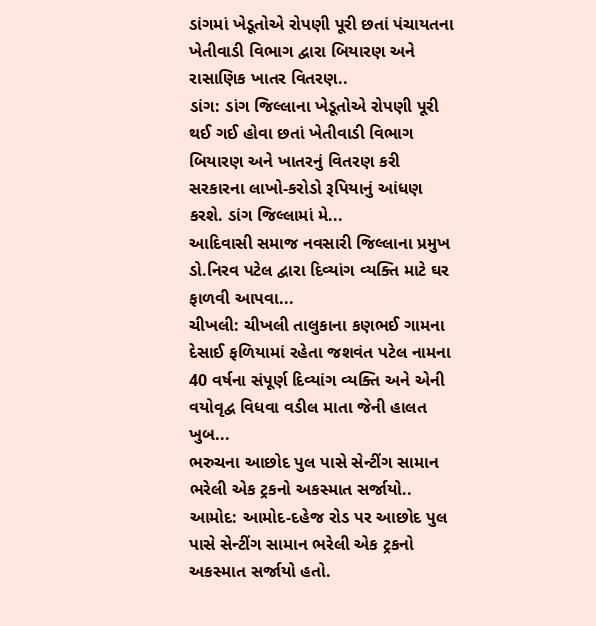ડાંગમાં ખેડૂતોએ રોપણી પૂરી છતાં પંચાયતના ખેતીવાડી વિભાગ દ્વારા બિયારણ અને રાસાણિક ખાતર વિતરણ..
ડાંગ: ડાંગ જિલ્લાના ખેડૂતોએ રોપણી પૂરી થઈ ગઈ હોવા છતાં ખેતીવાડી વિભાગ બિયારણ અને ખાતરનું વિતરણ કરી સરકારના લાખો-કરોડો રૂપિયાનું આંધણ કરશે. ડાંગ જિલ્લામાં મે...
આદિવાસી સમાજ નવસારી જિલ્લાના પ્રમુખ ડો.નિરવ પટેલ દ્વારા દિવ્યાંગ વ્યક્તિ માટે ઘર ફાળવી આપવા...
ચીખલી: ચીખલી તાલુકાના કણભઈ ગામના દેસાઈ ફળિયામાં રહેતા જશવંત પટેલ નામના 40 વર્ષના સંપૂર્ણ દિવ્યાંગ વ્યક્તિ અને એની વયોવૃદ્વ વિધવા વડીલ માતા જેની હાલત ખુબ...
ભરુચના આછોદ પુલ પાસે સેન્ટીંગ સામાન ભરેલી એક ટ્રકનો અકસ્માત સર્જાયો..
આમોદ: આમોદ-દહેજ રોડ પર આછોદ પુલ પાસે સેન્ટીંગ સામાન ભરેલી એક ટ્રકનો અકસ્માત સર્જાયો હતો.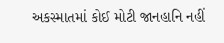અકસ્માતમાં કોઈ મોટી જાનહાનિ નહીં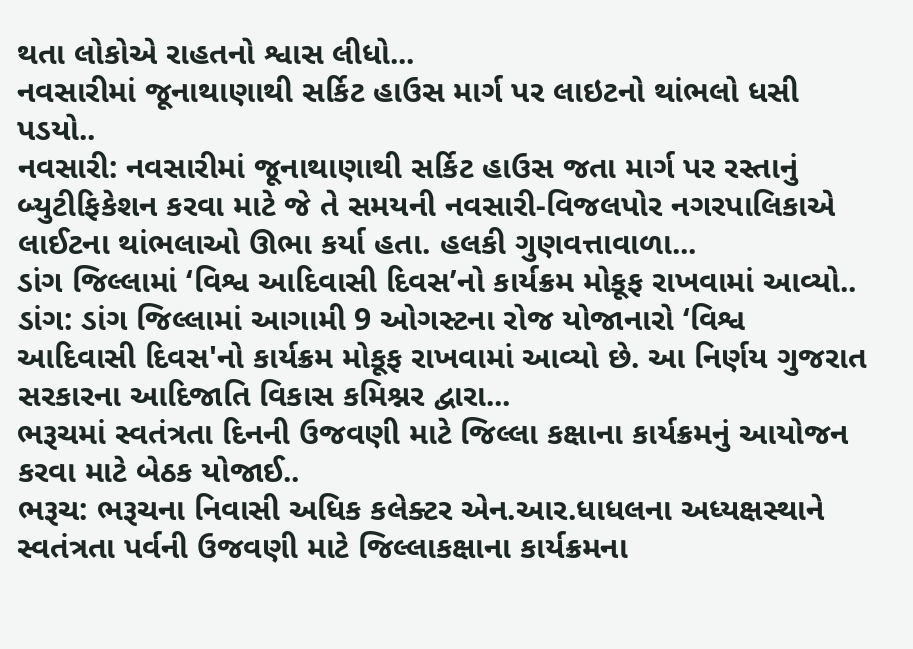થતા લોકોએ રાહતનો શ્વાસ લીધો...
નવસારીમાં જૂનાથાણાથી સર્કિટ હાઉસ માર્ગ પર લાઇટનો થાંભલો ધસી પડયો..
નવસારી: નવસારીમાં જૂનાથાણાથી સર્કિટ હાઉસ જતા માર્ગ પર રસ્તાનું બ્યુટીફિકેશન કરવા માટે જે તે સમયની નવસારી-વિજલપોર નગરપાલિકાએ લાઈટના થાંભલાઓ ઊભા કર્યા હતા. હલકી ગુણવત્તાવાળા...
ડાંગ જિલ્લામાં ‘વિશ્વ આદિવાસી દિવસ’નો કાર્યક્રમ મોકૂફ રાખવામાં આવ્યો..
ડાંગ: ડાંગ જિલ્લામાં આગામી 9 ઓગસ્ટના રોજ યોજાનારો ‘વિશ્વ આદિવાસી દિવસ'નો કાર્યક્રમ મોકૂફ રાખવામાં આવ્યો છે. આ નિર્ણય ગુજરાત સરકારના આદિજાતિ વિકાસ કમિશ્નર દ્વારા...
ભરૂચમાં સ્વતંત્રતા દિનની ઉજવણી માટે જિલ્લા કક્ષાના કાર્યક્રમનું આયોજન કરવા માટે બેઠક યોજાઈ..
ભરૂચ: ભરૂચના નિવાસી અધિક કલેક્ટર એન.આર.ધાધલના અધ્યક્ષસ્થાને સ્વતંત્રતા પર્વની ઉજવણી માટે જિલ્લાકક્ષાના કાર્યક્રમના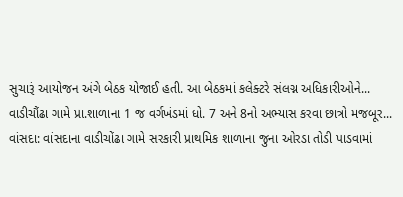સુચારૂં આયોજન અંગે બેઠક યોજાઈ હતી. આ બેઠકમાં કલેક્ટરે સંલગ્ન અધિકારીઓને...
વાડીચૌંઢા ગામે પ્રા.શાળાના 1 જ વર્ગખંડમાં ધો. 7 અને 8નો અભ્યાસ કરવા છાત્રો મજબૂર...
વાંસદા: વાંસદાના વાડીચોંઢા ગામે સરકારી પ્રાથમિક શાળાના જુના ઓરડા તોડી પાડવામાં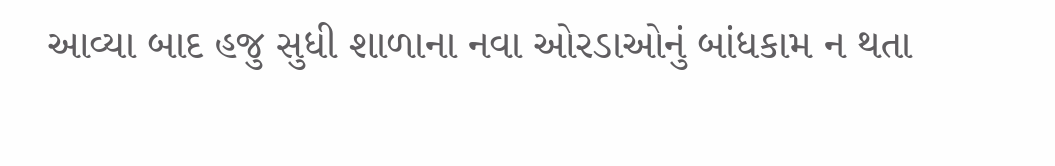આવ્યા બાદ હજુ સુધી શાળાના નવા ઓરડાઓનું બાંધકામ ન થતા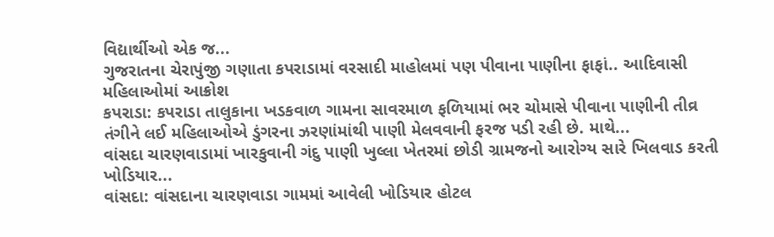વિદ્યાર્થીઓ એક જ...
ગુજરાતના ચેરાપુંજી ગણાતા કપરાડામાં વરસાદી માહોલમાં પણ પીવાના પાણીના ફાફાં.. આદિવાસી મહિલાઓમાં આક્રોશ
કપરાડા: કપરાડા તાલુકાના ખડકવાળ ગામના સાવરમાળ ફળિયામાં ભર ચોમાસે પીવાના પાણીની તીવ્ર તંગીને લઈ મહિલાઓએ ડુંગરના ઝરણાંમાંથી પાણી મેલવવાની ફરજ પડી રહી છે. માથે...
વાંસદા ચારણવાડામાં ખારકુવાની ગંદુ પાણી ખુલ્લા ખેતરમાં છોડી ગ્રામજનો આરોગ્ય સારે ખિલવાડ કરતી ખોડિયાર...
વાંસદા: વાંસદાના ચારણવાડા ગામમાં આવેલી ખોડિયાર હોટલ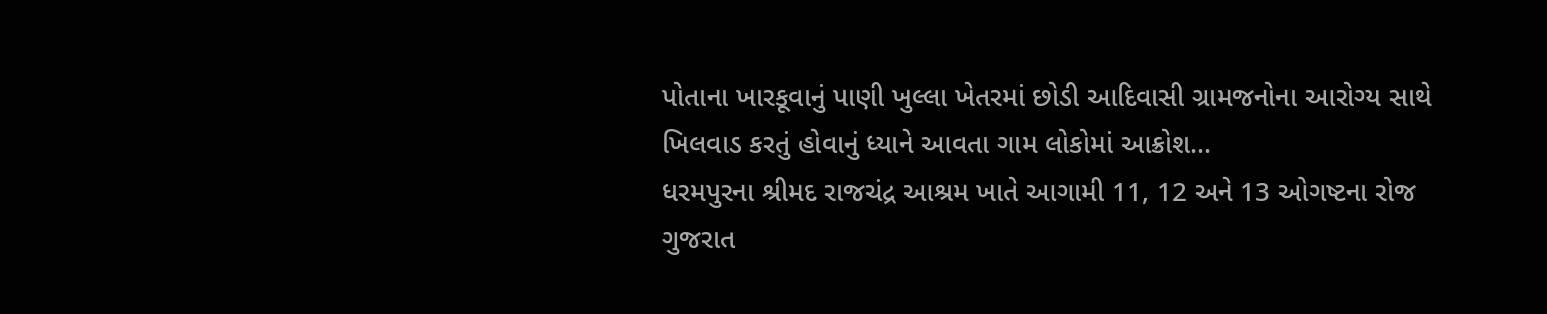પોતાના ખારકૂવાનું પાણી ખુલ્લા ખેતરમાં છોડી આદિવાસી ગ્રામજનોના આરોગ્ય સાથે ખિલવાડ કરતું હોવાનું ધ્યાને આવતા ગામ લોકોમાં આક્રોશ...
ધરમપુરના શ્રીમદ રાજચંદ્ર આશ્રમ ખાતે આગામી 11, 12 અને 13 ઓગષ્ટના રોજ ગુજરાત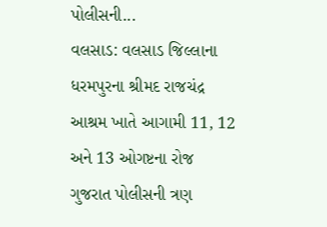પોલીસની...
વલસાડ: વલસાડ જિલ્લાના ધરમપુરના શ્રીમદ રાજચંદ્ર આશ્રમ ખાતે આગામી 11, 12 અને 13 ઓગષ્ટના રોજ ગુજરાત પોલીસની ત્રણ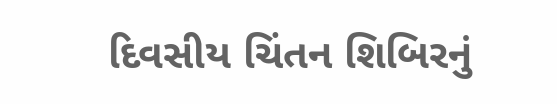દિવસીય ચિંતન શિબિરનું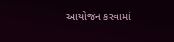આયોજન કરવામાં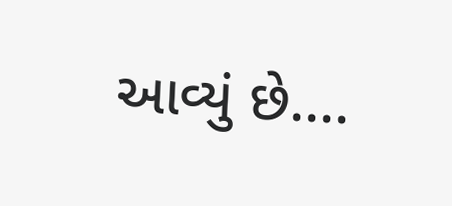આવ્યું છે....